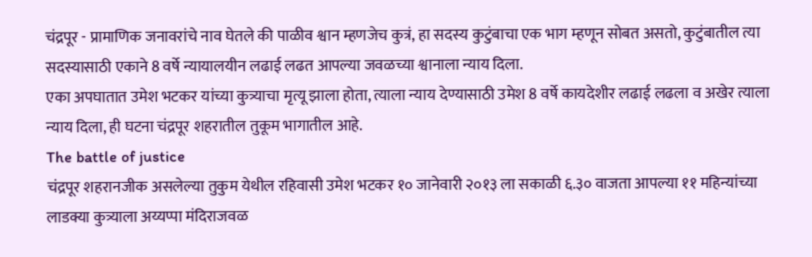चंद्रपूर - प्रामाणिक जनावरांचे नाव घेतले की पाळीव श्वान म्हणजेच कुत्रं, हा सदस्य कुटुंबाचा एक भाग म्हणून सोबत असतो, कुटुंबातील त्या सदस्यासाठी एकाने 8 वर्षे न्यायालयीन लढाई लढत आपल्या जवळच्या श्वानाला न्याय दिला.
एका अपघातात उमेश भटकर यांच्या कुत्र्याचा मृत्यू झाला होता, त्याला न्याय देण्यासाठी उमेश 8 वर्षे कायदेशीर लढाई लढला व अखेर त्याला न्याय दिला, ही घटना चंद्रपूर शहरातील तुकूम भागातील आहे.
The battle of justice
चंद्रपूर शहरानजीक असलेल्या तुकुम येथील रहिवासी उमेश भटकर १० जानेवारी २०१३ ला सकाळी ६.३० वाजता आपल्या ११ महिन्यांच्या लाडक्या कुत्र्याला अय्यप्पा मंदिराजवळ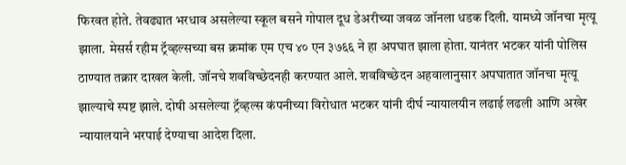फिरवत होते. तेवढ्यात भरधाव असलेल्या स्कूल बसने गोपाल दूध डेअरीच्या जवळ जॉनला धडक दिली. यामध्ये जॉनचा मृत्यू झाला. मेसर्स रहीम ट्रॅव्हल्सच्या बस क्रमांक एम एच ४० एन ३७६६ ने हा अपघात झाला होता. यानंतर भटकर यांनी पोलिस ठाण्यात तक्रार दाखल केली. जॉनचे शवविच्छेदनही करण्यात आले. शवविच्छेदन अहवालानुसार अपघातात जॉनचा मृत्यू झाल्याचे स्पष्ट झाले. दोषी असलेल्या ट्रॅव्हल्स कंपनीच्या विरोधात भटकर यांनी दीर्घ न्यायालयीन लढाई लढली आणि अखेर न्यायालयाने भरपाई देण्याचा आदेश दिला.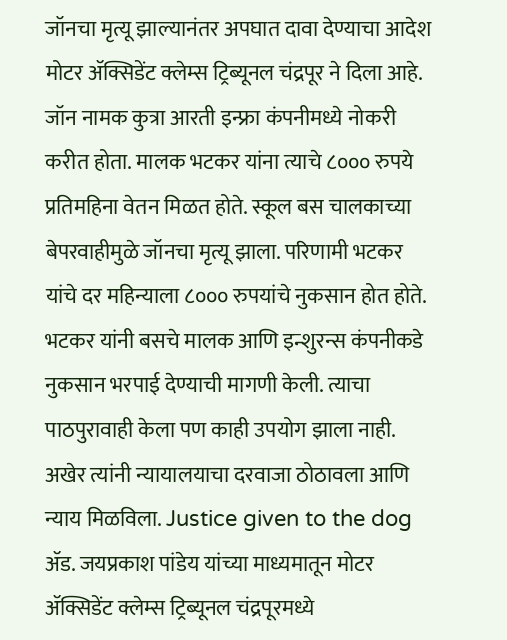जॉनचा मृत्यू झाल्यानंतर अपघात दावा देण्याचा आदेश मोटर ॲक्सिडेंट क्लेम्स ट्रिब्यूनल चंद्रपूर ने दिला आहे. जॉन नामक कुत्रा आरती इन्फ्रा कंपनीमध्ये नोकरी करीत होता. मालक भटकर यांना त्याचे ८००० रुपये प्रतिमहिना वेतन मिळत होते. स्कूल बस चालकाच्या बेपरवाहीमुळे जॉनचा मृत्यू झाला. परिणामी भटकर यांचे दर महिन्याला ८००० रुपयांचे नुकसान होत होते. भटकर यांनी बसचे मालक आणि इन्शुरन्स कंपनीकडे नुकसान भरपाई देण्याची मागणी केली. त्याचा पाठपुरावाही केला पण काही उपयोग झाला नाही. अखेर त्यांनी न्यायालयाचा दरवाजा ठोठावला आणि न्याय मिळविला. Justice given to the dog
ॲड. जयप्रकाश पांडेय यांच्या माध्यमातून मोटर ॲक्सिडेंट क्लेम्स ट्रिब्यूनल चंद्रपूरमध्ये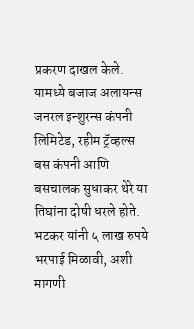प्रकरण दाखल केले. यामध्ये बजाज अलायन्स जनरल इन्शुरन्स कंपनी लिमिटेड, रहीम ट्रॅव्हल्स बस कंपनी आणि बसचालक सुधाकर थेरे या तिघांना दोषी धरले होते. भटकर यांनी ५ लाख रुपये भरपाई मिळावी, अशी मागणी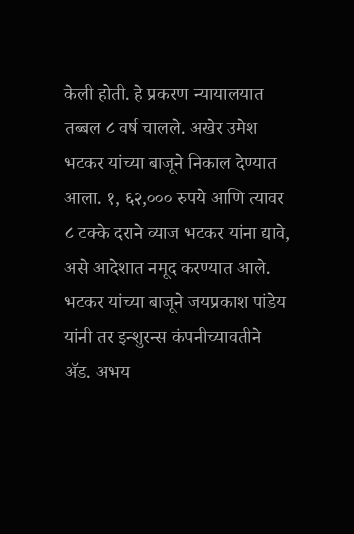केली होती. हे प्रकरण न्यायालयात तब्बल ८ वर्ष चालले. अखेर उमेश भटकर यांच्या बाजूने निकाल देण्यात आला. १, ६२,००० रुपये आणि त्यावर ८ टक्के दराने व्याज भटकर यांना द्यावे, असे आदेशात नमूद करण्यात आले. भटकर यांच्या बाजूने जयप्रकाश पांडेय यांनी तर इन्शुरन्स कंपनीच्यावतीने ॲड. अभय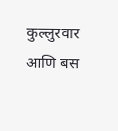कुल्लुरवार आणि बस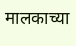मालकाच्या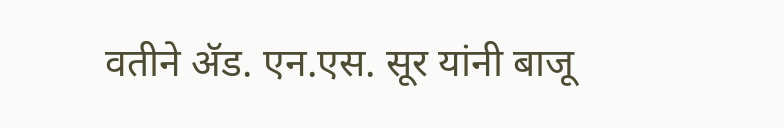वतीने ॲड. एन.एस. सूर यांनी बाजू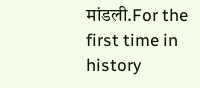मांडली.For the first time in history